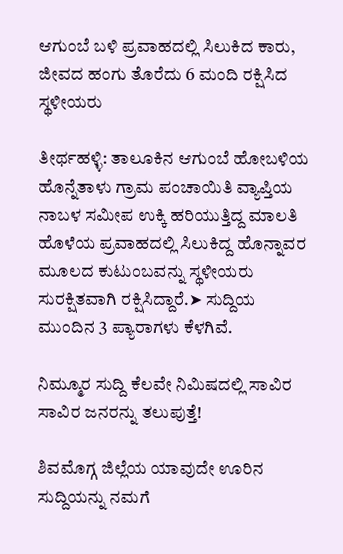ಆಗುಂಬೆ ಬಳಿ ಪ್ರವಾಹದಲ್ಲಿ ಸಿಲುಕಿದ ಕಾರು, ಜೀವದ ಹಂಗು ತೊರೆದು 6 ಮಂದಿ ರಕ್ಷಿಸಿದ ಸ್ಥಳೀಯರು

ತೀರ್ಥಹಳ್ಳಿ: ತಾಲೂಕಿನ ಆಗುಂಬೆ ಹೋಬಳಿಯ ಹೊನ್ನೆತಾಳು ಗ್ರಾಮ ಪಂಚಾಯಿತಿ ವ್ಯಾಪ್ತಿಯ ನಾಬಳ ಸಮೀಪ ಉಕ್ಕಿ ಹರಿಯುತ್ತಿದ್ದ ಮಾಲತಿ ಹೊಳೆಯ ಪ್ರವಾಹದಲ್ಲಿ ಸಿಲುಕಿದ್ದ ಹೊನ್ನಾವರ ಮೂಲದ ಕುಟುಂಬವನ್ನು ಸ್ಥಳೀಯರು ಸುರಕ್ಷಿತವಾಗಿ ರಕ್ಷಿಸಿದ್ದಾರೆ.➤ ಸುದ್ದಿಯ ಮುಂದಿನ 3 ಪ್ಯಾರಾಗಳು ಕೆಳಗಿವೆ.

ನಿಮ್ಮೂರ ಸುದ್ದಿ ಕೆಲವೇ ನಿಮಿಷದಲ್ಲಿ ಸಾವಿರ ಸಾವಿರ ಜನರನ್ನು ತಲುಪುತ್ತೆ!

ಶಿವಮೊಗ್ಗ ಜಿಲ್ಲೆಯ ಯಾವುದೇ ಊರಿನ ಸುದ್ದಿಯನ್ನು ನಮಗೆ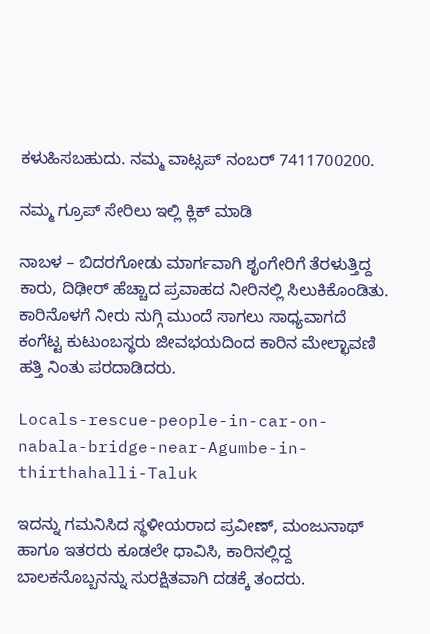ಕಳುಹಿಸಬಹುದು. ನಮ್ಮ ವಾಟ್ಸಪ್‌ ನಂಬರ್ 7411700200.

ನಮ್ಮ ಗ್ರೂಪ್‌ ಸೇರಿಲು ಇಲ್ಲಿ ಕ್ಲಿಕ್‌ ಮಾಡಿ

ನಾಬಳ – ಬಿದರಗೋಡು ಮಾರ್ಗವಾಗಿ ಶೃಂಗೇರಿಗೆ ತೆರಳುತ್ತಿದ್ದ ಕಾರು, ದಿಢೀರ್ ಹೆಚ್ಚಾದ ಪ್ರವಾಹದ ನೀರಿನಲ್ಲಿ ಸಿಲುಕಿಕೊಂಡಿತು. ಕಾರಿನೊಳಗೆ ನೀರು ನುಗ್ಗಿ ಮುಂದೆ ಸಾಗಲು ಸಾಧ್ಯವಾಗದೆ ಕಂಗೆಟ್ಟ ಕುಟುಂಬಸ್ಥರು ಜೀವಭಯದಿಂದ ಕಾರಿನ ಮೇಲ್ಛಾವಣಿ ಹತ್ತಿ ನಿಂತು ಪರದಾಡಿದರು.

Locals-rescue-people-in-car-on-nabala-bridge-near-Agumbe-in-thirthahalli-Taluk

ಇದನ್ನು ಗಮನಿಸಿದ ಸ್ಥಳೀಯರಾದ ಪ್ರವೀಣ್, ಮಂಜುನಾಥ್ ಹಾಗೂ ಇತರರು ಕೂಡಲೇ ಧಾವಿಸಿ, ಕಾರಿನಲ್ಲಿದ್ದ ಬಾಲಕನೊಬ್ಬನನ್ನು ಸುರಕ್ಷಿತವಾಗಿ ದಡಕ್ಕೆ ತಂದರು.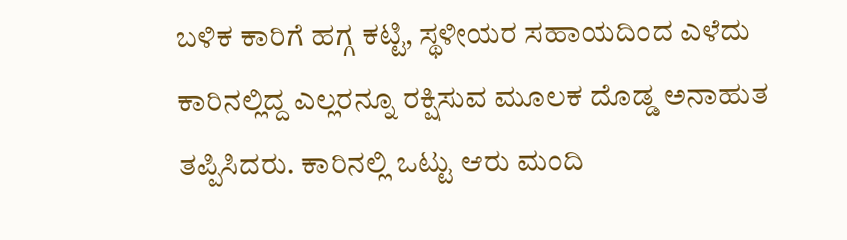ಬಳಿಕ ಕಾರಿಗೆ ಹಗ್ಗ ಕಟ್ಟಿ, ಸ್ಥಳೀಯರ ಸಹಾಯದಿಂದ ಎಳೆದು ಕಾರಿನಲ್ಲಿದ್ದ ಎಲ್ಲರನ್ನೂ ರಕ್ಷಿಸುವ ಮೂಲಕ ದೊಡ್ಡ ಅನಾಹುತ ತಪ್ಪಿಸಿದರು. ಕಾರಿನಲ್ಲಿ ಒಟ್ಟು ಆರು ಮಂದಿ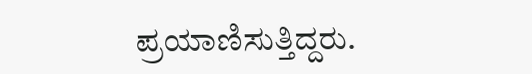ಪ್ರಯಾಣಿಸುತ್ತಿದ್ದರು.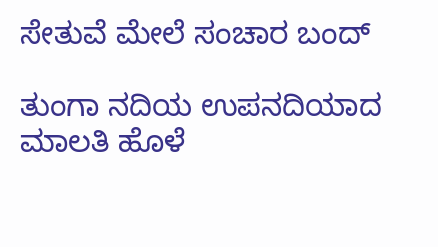ಸೇತುವೆ ಮೇಲೆ ಸಂಚಾರ ಬಂದ್

ತುಂಗಾ ನದಿಯ ಉಪನದಿಯಾದ ಮಾಲತಿ ಹೊಳೆ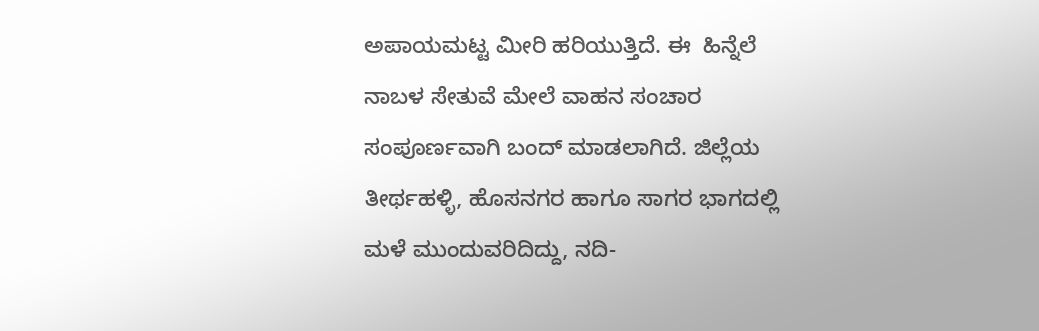ಅಪಾಯಮಟ್ಟ ಮೀರಿ ಹರಿಯುತ್ತಿದೆ. ಈ  ಹಿನ್ನೆಲೆ ನಾಬಳ ಸೇತುವೆ ಮೇಲೆ ವಾಹನ ಸಂಚಾರ ಸಂಪೂರ್ಣವಾಗಿ ಬಂದ್ ಮಾಡಲಾಗಿದೆ. ಜಿಲ್ಲೆಯ ತೀರ್ಥಹಳ್ಳಿ, ಹೊಸನಗರ ಹಾಗೂ ಸಾಗರ ಭಾಗದಲ್ಲಿ ಮಳೆ ಮುಂದುವರಿದಿದ್ದು, ನದಿ-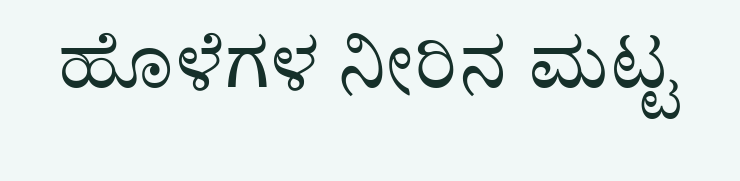ಹೊಳೆಗಳ ನೀರಿನ ಮಟ್ಟ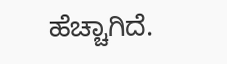ಹೆಚ್ಚಾಗಿದೆ.